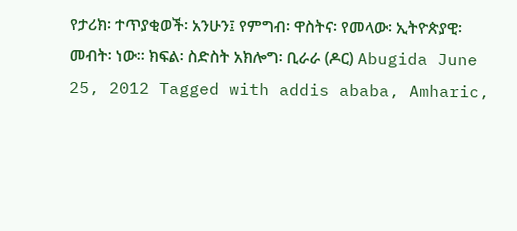የታሪክ፡ ተጥያቂወች፡ አንሁን፤ የምግብ፡ ዋስትና፡ የመላው፡ ኢትዮጵያዊ፡ መብት፡ ነው። ክፍል፡ ስድስት አክሎግ፡ ቢራራ (ዶር) Abugida June 25, 2012 Tagged with addis ababa, Amharic,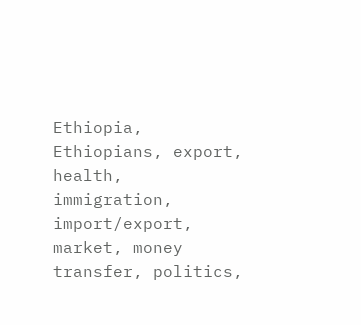Ethiopia, Ethiopians, export, health, immigration, import/export, market, money transfer, politics,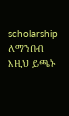scholarship ለማንበብ እዚህ ይጫኑ